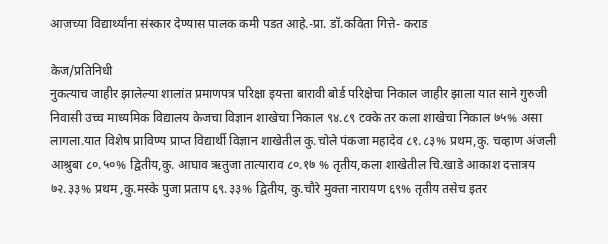आजच्या विद्यार्थ्यांना संस्कार देण्यास पालक कमी पडत आहे.-प्रा. डॉ.कविता गित्ते- कराड

केज/प्रतिनिधी
नुकत्याच जाहीर झालेल्या शालांत प्रमाणपत्र परिक्षा इयत्ता बारावी बोर्ड परिक्षेचा निकाल जाहीर झाला यात साने गुरुजी निवासी उच्च माध्यमिक विद्यालय केजचा विज्ञान शाखेचा निकाल ९४.८९ टक्के तर कला शाखेचा निकाल ७५% असा लागला.यात विशेष प्राविण्य प्राप्त विद्यार्थी विज्ञान शाखेतील कु.चोले पंकजा महादेव ८१.८३% प्रथम,कु. चव्हाण अंजली आश्रुबा ८०.५०% द्वितीय,कु. आघाव ऋतुजा तात्याराव ८०.१७ % तृतीय,कला शाखेतील चि.खाडे आकाश दत्तात्रय ७२.३३% प्रथम ,कु.मस्के पुजा प्रताप ६९.३३% द्वितीय, कु.चौरे मुक्ता नारायण ६९% तृतीय तसेच इतर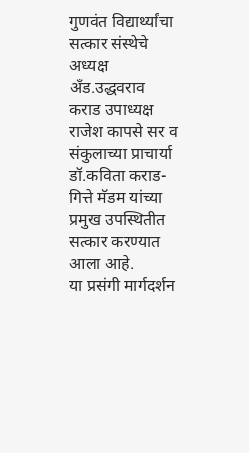गुणवंत विद्यार्थ्यांचा सत्कार संस्थेचे अध्यक्ष अँड.उद्धवराव कराड उपाध्यक्ष राजेश कापसे सर व संकुलाच्या प्राचार्या डॉ.कविता कराड-गित्ते मॅडम यांच्या प्रमुख उपस्थितीत सत्कार करण्यात आला आहे.
या प्रसंगी मार्गदर्शन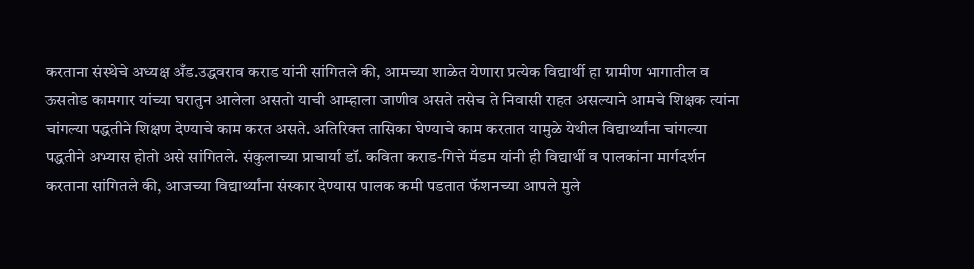करताना संस्थेचे अध्यक्ष अँड.उद्धवराव कराड यांनी सांगितले की, आमच्या शाळेत येणारा प्रत्येक विद्यार्थी हा ग्रामीण भागातील व ऊसतोड कामगार यांच्या घरातुन आलेला असतो याची आम्हाला जाणीव असते तसेच ते निवासी राहत असल्याने आमचे शिक्षक त्यांना चांगल्या पद्धतीने शिक्षण देण्याचे काम करत असते. अतिरिक्त तासिका घेण्याचे काम करतात यामुळे येथील विद्यार्थ्यांना चांगल्या पद्धतीने अभ्यास होतो असे सांगितले. संकुलाच्या प्राचार्या डॉ. कविता कराड-गित्ते मॅडम यांनी ही विद्यार्थी व पालकांना मार्गदर्शन करताना सांगितले की, आजच्या विद्यार्थ्यांना संस्कार देण्यास पालक कमी पडतात फॅशनच्या आपले मुले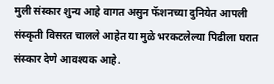मुली संस्कार शुन्य आहे वागत असुन फॅशनच्या दुनियेत आपली संस्कृती विसरत चालले आहेत या मुळे भरकटलेल्या पिढीला घरात संस्कार देणे आवश्यक आहे.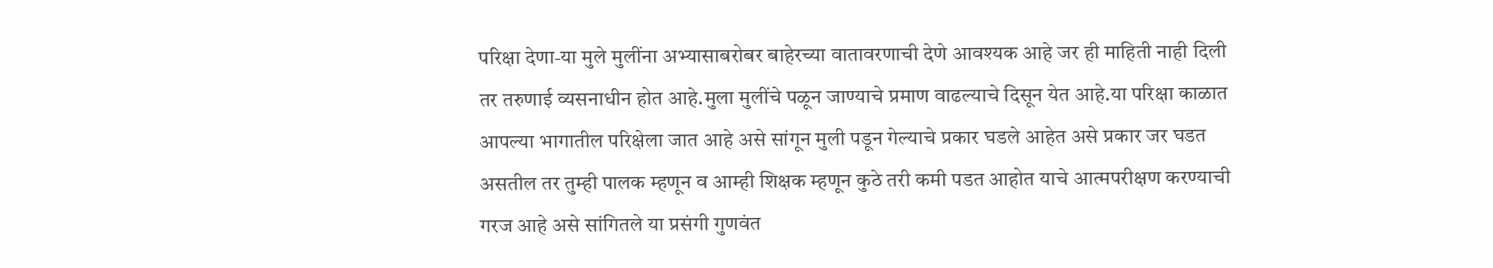परिक्षा देणा-या मुले मुलींना अभ्यासाबरोबर बाहेरच्या वातावरणाची देणे आवश्यक आहे जर ही माहिती नाही दिली तर तरुणाई व्यसनाधीन होत आहे.मुला मुलींचे पळून जाण्याचे प्रमाण वाढल्याचे दिसून येत आहे.या परिक्षा काळात आपल्या भागातील परिक्षेला जात आहे असे सांगून मुली पडून गेल्याचे प्रकार घडले आहेत असे प्रकार जर घडत असतील तर तुम्ही पालक म्हणून व आम्ही शिक्षक म्हणून कुठे तरी कमी पडत आहोत याचे आत्मपरीक्षण करण्याची गरज आहे असे सांगितले या प्रसंगी गुणवंत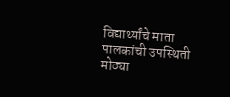विद्यार्थ्यांचे माता पालकांची उपस्थिती मोठ्या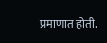प्रमाणात होती.